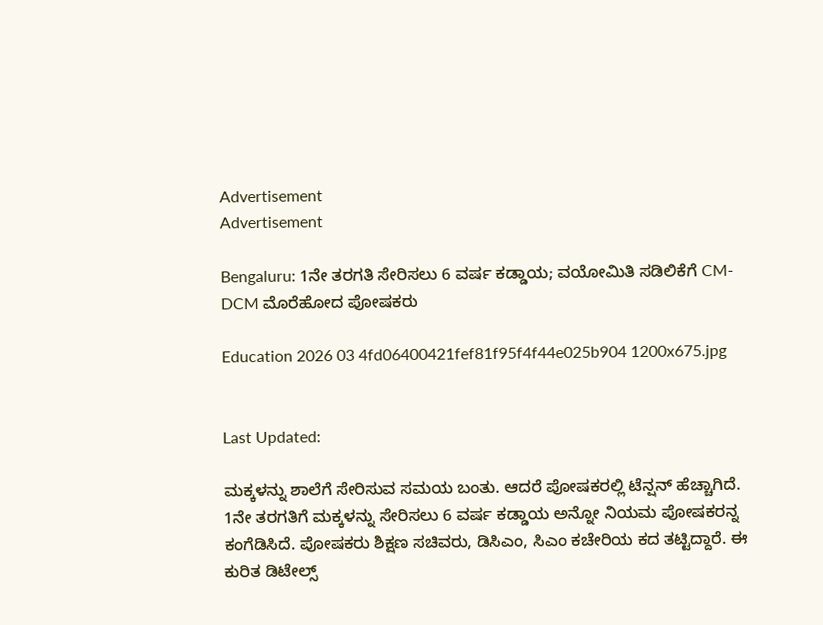Advertisement
Advertisement

Bengaluru: 1ನೇ ತರಗತಿ ಸೇರಿಸಲು 6 ವರ್ಷ ಕಡ್ಡಾಯ; ವಯೋಮಿತಿ ಸಡಿಲಿಕೆಗೆ CM-DCM ಮೊರೆಹೋದ ಪೋಷಕರು

Education 2026 03 4fd06400421fef81f95f4f44e025b904 1200x675.jpg


Last Updated:

ಮಕ್ಕಳನ್ನು ಶಾಲೆಗೆ ಸೇರಿಸುವ ಸಮಯ ಬಂತು. ಆದರೆ ಪೋಷಕರಲ್ಲಿ ಟೆನ್ಷನ್ ಹೆಚ್ಚಾಗಿದೆ. 1ನೇ ತರಗತಿಗೆ ಮಕ್ಕಳನ್ನು ಸೇರಿಸಲು 6 ವರ್ಷ ಕಡ್ಡಾಯ ಅನ್ನೋ ನಿಯಮ ಪೋಷಕರನ್ನ ಕಂಗೆಡಿಸಿದೆ. ಪೋಷಕರು ಶಿಕ್ಷಣ ಸಚಿವರು, ಡಿಸಿಎಂ, ಸಿಎಂ ಕಚೇರಿಯ ಕದ ತಟ್ಟಿದ್ದಾರೆ. ಈ ಕುರಿತ ಡಿಟೇಲ್ಸ್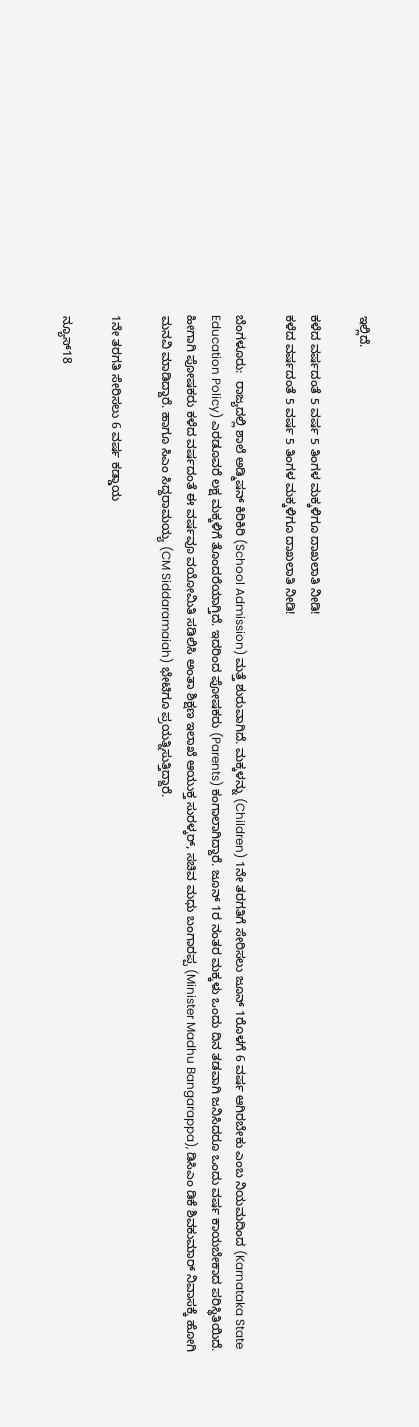ಇಲ್ಲಿದೆ.

ಕಳೆದ ವರ್ಷದಂತೆ 5 ವರ್ಷ 5 ತಿಂಗಳ ಮಕ್ಕಳಿಗೂ ದಾಖಲಾತಿ ನೀಡಿ!
ಕಳೆದ ವರ್ಷದಂತೆ 5 ವರ್ಷ 5 ತಿಂಗಳ ಮಕ್ಕಳಿಗೂ ದಾಖಲಾತಿ ನೀಡಿ!

ಬೆಂಗಳೂರು:  ರಾಜ್ಯದಲ್ಲಿ ಶಾಲೆ ಅಡ್ಮಿಷನ್ ಕಿರಿಕಿರಿ (School Admission) ಮತ್ತೆ ಶುರುವಾಗಿದೆ. ಮಕ್ಕಳನ್ನು (Children) 1ನೇ ತರಗತಿಗೆ ಸೇರಿಸಲು ಜೂನ್ 1ರೊಳಗೆ 6 ವರ್ಷ ಆಗಿರಬೇಕು ಎಂಬ ನಿಯಮದಿಂದ (Karnataka State Education Policy) ಎರಡೂವರೆ ಲಕ್ಷ ಮಕ್ಕಳಿಗೆ ತೊಂದರೆಯಾಗ್ತಿದೆ. ಇದರಿಂದ ಪೋಷಕರು (Parents) ಕಂಗಾಲಾಗಿದ್ದಾರೆ. ಜೂನ್ 1ರ ನಂತರ ಮಕ್ಕಳು ಒಂದು ದಿನ ತಡವಾಗಿ ಜನಿಸಿದರೂ ಒಂದು ವರ್ಷ ಕಾಯಬೇಕಾದ ಪರಿಸ್ಥಿತಿಯಿದೆ. ಹೀಗಾಗಿ ಪೋಷಕರು ಕಳೆದ ವರ್ಷದಂತೆ ಈ ವರ್ಷವೂ ವಯೋಮಿತಿ ಸಡಿಲಿಸಿ ಅಂತಾ ಶಿಕ್ಷಣ ಇಲಾಖೆ ಆಯುಕ್ತ ಸುರಳ್ಕರ್, ಸಚಿವ ಮಧು ಬಂಗಾರಪ್ಪ (Minister Madhu Bangarappa), ಡಿಸಿಎಂ ಡಿಕೆ ಶಿವಕುಮಾರ್ ನಿವಾಸಕ್ಕೆ ಹೋಗಿ ಮನವಿ ಮಾಡಿದ್ದಾರೆ. ಹಾಗೂ ಸಿಎಂ ಸಿದ್ದರಾಮಯ್ಯ (CM Siddaramaiah) ಭೇಟಿಗೂ ಪ್ರಯತ್ನಿಸುತ್ತಿದ್ದಾರೆ.

1ನೇ ತರಗತಿ ಸೇರಿಸಲು 6 ವರ್ಷ ಕಡ್ಡಾಯ

ನ್ಯೂಸ್18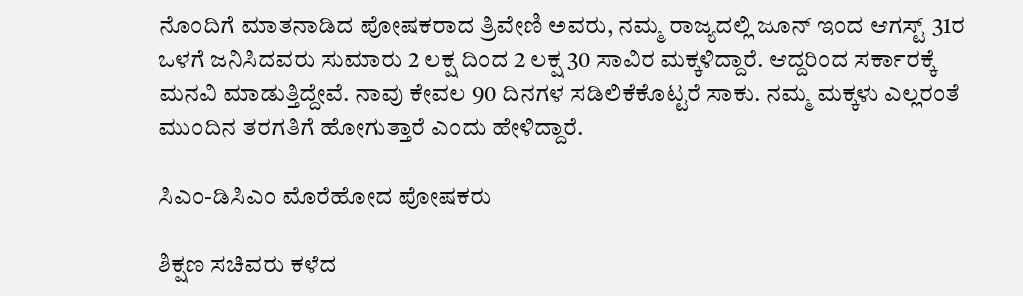ನೊಂದಿಗೆ ಮಾತನಾಡಿದ ಪೋಷಕರಾದ ತ್ರಿವೇಣಿ ಅವರು, ನಮ್ಮ ರಾಜ್ಯದಲ್ಲಿ ಜೂನ್ ಇಂದ ಆಗಸ್ಟ್ 31ರ ಒಳಗೆ ಜನಿಸಿದವರು ಸುಮಾರು 2 ಲಕ್ಷ ದಿಂದ 2 ಲಕ್ಷ 30 ಸಾವಿರ ಮಕ್ಕಳಿದ್ದಾರೆ. ಆದ್ದರಿಂದ ಸರ್ಕಾರಕ್ಕೆ ಮನವಿ ಮಾಡುತ್ತಿದ್ದೇವೆ. ನಾವು ಕೇವಲ 90 ದಿನಗಳ ಸಡಿಲಿಕೆಕೊಟ್ಟರೆ ಸಾಕು. ನಮ್ಮ ಮಕ್ಕಳು ಎಲ್ಲರಂತೆ ಮುಂದಿನ ತರಗತಿಗೆ ಹೋಗುತ್ತಾರೆ ಎಂದು ಹೇಳಿದ್ದಾರೆ.

ಸಿಎಂ-ಡಿಸಿಎಂ ಮೊರೆಹೋದ ಪೋಷಕರು

ಶಿಕ್ಷಣ ಸಚಿವರು ಕಳೆದ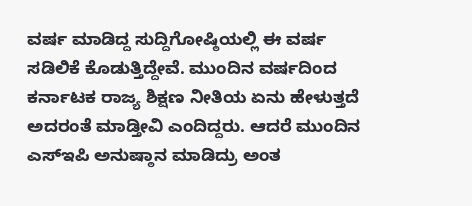ವರ್ಷ ಮಾಡಿದ್ದ ಸುದ್ದಿಗೋಷ್ಠಿಯಲ್ಲಿ ಈ ವರ್ಷ ಸಡಿಲಿಕೆ ಕೊಡುತ್ತಿದ್ದೇವೆ. ಮುಂದಿನ ವರ್ಷದಿಂದ ಕರ್ನಾಟಕ ರಾಜ್ಯ ಶಿಕ್ಷಣ ನೀತಿಯ ಏನು ಹೇಳುತ್ತದೆ ಅದರಂತೆ ಮಾಡ್ತೀವಿ ಎಂದಿದ್ದರು. ಆದರೆ ಮುಂದಿನ ಎಸ್ಇಪಿ ಅನುಷ್ಠಾನ ಮಾಡಿದ್ರು ಅಂತ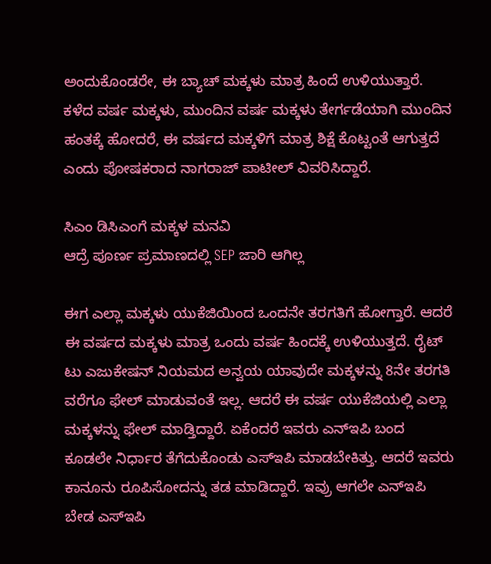ಅಂದುಕೊಂಡರೇ, ಈ ಬ್ಯಾಚ್ ಮಕ್ಕಳು ಮಾತ್ರ ಹಿಂದೆ ಉಳಿಯುತ್ತಾರೆ. ಕಳೆದ ವರ್ಷ ಮಕ್ಕಳು, ಮುಂದಿನ ವರ್ಷ ಮಕ್ಕಳು ತೇರ್ಗಡೆಯಾಗಿ ಮುಂದಿನ ಹಂತಕ್ಕೆ ಹೋದರೆ, ಈ ವರ್ಷದ ಮಕ್ಕಳಿಗೆ ಮಾತ್ರ ಶಿಕ್ಷೆ ಕೊಟ್ಟಂತೆ ಆಗುತ್ತದೆ ಎಂದು ಪೋಷಕರಾದ ನಾಗರಾಜ್ ಪಾಟೀಲ್ ವಿವರಿಸಿದ್ದಾರೆ.

ಸಿಎಂ ಡಿಸಿಎಂಗೆ ಮಕ್ಕಳ ಮನವಿ
ಆದ್ರೆ ಪೂರ್ಣ ಪ್ರಮಾಣದಲ್ಲಿ SEP ಜಾರಿ ಆಗಿಲ್ಲ

ಈಗ ಎಲ್ಲಾ ಮಕ್ಕಳು ಯುಕೆಜಿಯಿಂದ ಒಂದನೇ ತರಗತಿಗೆ ಹೋಗ್ತಾರೆ. ಆದರೆ ಈ ವರ್ಷದ ಮಕ್ಕಳು ಮಾತ್ರ ಒಂದು ವರ್ಷ ಹಿಂದಕ್ಕೆ ಉಳಿಯುತ್ತದೆ. ರೈಟ್ ಟು ಎಜುಕೇಷನ್ ನಿಯಮದ ಅನ್ವಯ ಯಾವುದೇ ಮಕ್ಕಳನ್ನು 8ನೇ ತರಗತಿ ವರೆಗೂ ಫೇಲ್ ಮಾಡುವಂತೆ ಇಲ್ಲ. ಆದರೆ ಈ ವರ್ಷ ಯುಕೆಜಿಯಲ್ಲಿ ಎಲ್ಲಾ ಮಕ್ಕಳನ್ನು ಫೇಲ್ ಮಾಡ್ತಿದ್ದಾರೆ. ಏಕೆಂದರೆ ಇವರು ಎನ್ಇಪಿ ಬಂದ ಕೂಡಲೇ ನಿರ್ಧಾರ ತೆಗೆದುಕೊಂಡು ಎಸ್ಇಪಿ ಮಾಡಬೇಕಿತ್ತು. ಆದರೆ ಇವರು ಕಾನೂನು ರೂಪಿಸೋದನ್ನು ತಡ ಮಾಡಿದ್ದಾರೆ. ಇವ್ರು ಆಗಲೇ ಎನ್ಇಪಿ ಬೇಡ ಎಸ್ಇಪಿ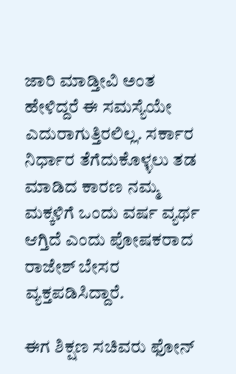ಜಾರಿ ಮಾಡ್ತೀವಿ ಅಂತ ಹೇಳಿದ್ದರೆ ಈ ಸಮಸ್ಯೆಯೇ ಎದುರಾಗುತ್ತಿರಲಿಲ್ಲ. ಸರ್ಕಾರ ನಿರ್ಧಾರ ತೆಗೆದುಕೊಳ್ಳಲು ತಡ ಮಾಡಿದ ಕಾರಣ ನಮ್ಮ ಮಕ್ಕಳಿಗೆ ಒಂದು ವರ್ಷ ವ್ಯರ್ಥ ಆಗ್ತಿದೆ ಎಂದು ಪೋಷಕರಾದ ರಾಜೇಶ್ ಬೇಸರ ವ್ಯಕ್ತಪಡಿಸಿದ್ದಾರೆ.

ಈಗ ಶಿಕ್ಷಣ ಸಚಿವರು ಫೋನ್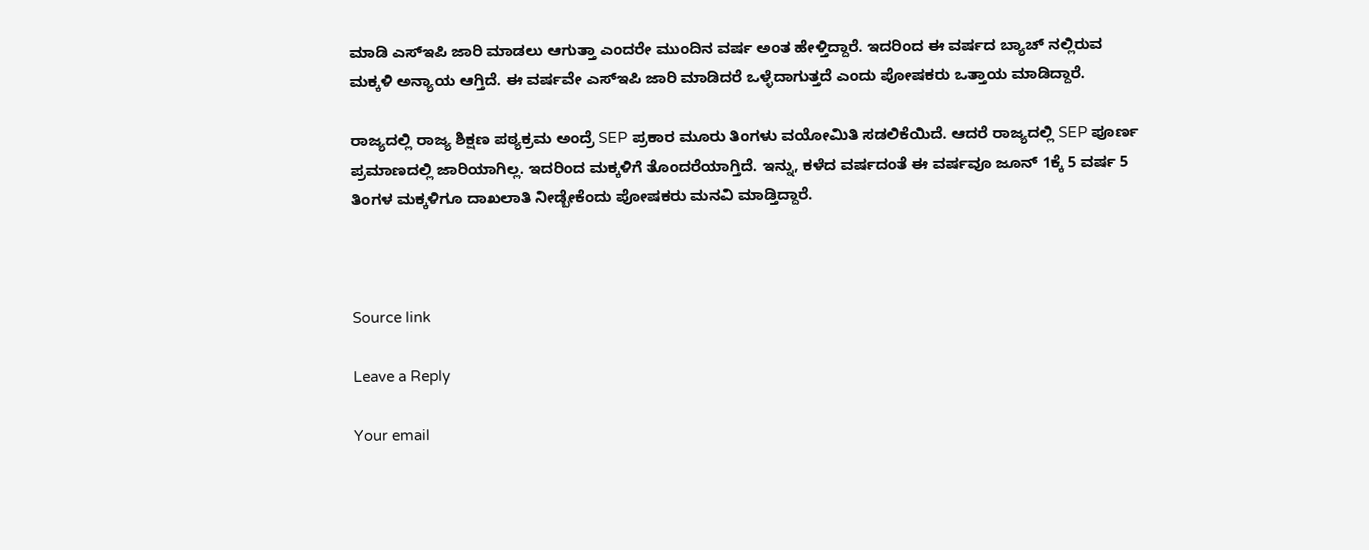ಮಾಡಿ ಎಸ್ಇಪಿ ಜಾರಿ ಮಾಡಲು ಆಗುತ್ತಾ ಎಂದರೇ ಮುಂದಿನ ವರ್ಷ ಅಂತ ಹೇಳ್ತಿದ್ದಾರೆ. ಇದರಿಂದ ಈ ವರ್ಷದ ಬ್ಯಾಚ್ ನಲ್ಲಿರುವ ಮಕ್ಕಳಿ ಅನ್ಯಾಯ ಆಗ್ತಿದೆ. ಈ ವರ್ಷವೇ ಎಸ್ಇಪಿ ಜಾರಿ ಮಾಡಿದರೆ ಒಳ್ಳೆದಾಗುತ್ತದೆ ಎಂದು ಪೋಷಕರು ಒತ್ತಾಯ ಮಾಡಿದ್ದಾರೆ.

ರಾಜ್ಯದಲ್ಲಿ ರಾಜ್ಯ ಶಿಕ್ಷಣ ಪಠ್ಯಕ್ರಮ ಅಂದ್ರೆ SEP ಪ್ರಕಾರ ಮೂರು ತಿಂಗಳು ವಯೋಮಿತಿ ಸಡಲಿಕೆಯಿದೆ. ಆದರೆ ರಾಜ್ಯದಲ್ಲಿ ‌SEP ಪೂರ್ಣ ಪ್ರಮಾಣದಲ್ಲಿ ಜಾರಿಯಾಗಿಲ್ಲ. ಇದರಿಂದ ಮಕ್ಕಳಿಗೆ ತೊಂದರೆಯಾಗ್ತಿದೆ. ಇನ್ನು, ಕಳೆದ ವರ್ಷದಂತೆ ಈ ವರ್ಷವೂ ಜೂನ್‌ 1ಕ್ಕೆ 5 ವರ್ಷ 5 ತಿಂಗಳ ಮಕ್ಕಳಿಗೂ ದಾಖಲಾತಿ ನೀಡ್ಬೇಕೆಂದು ಪೋಷಕರು ಮನವಿ ಮಾಡ್ತಿದ್ದಾರೆ.



Source link

Leave a Reply

Your email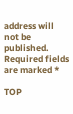address will not be published. Required fields are marked *

TOP